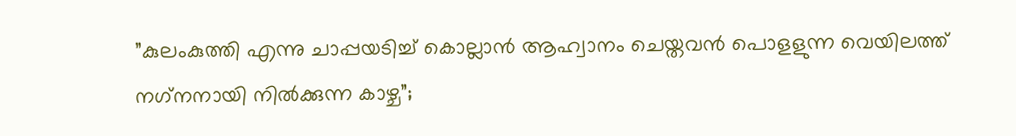”കുലംകുത്തി എന്നു ചാപ്പയടിച്ച് കൊല്ലാന്‍ ആഹ്വാനം ചെയ്തവന്‍ പൊളളുന്ന വെയിലത്ത് നഗ്‌നനായി നില്‍ക്കുന്ന കാഴ്ച”;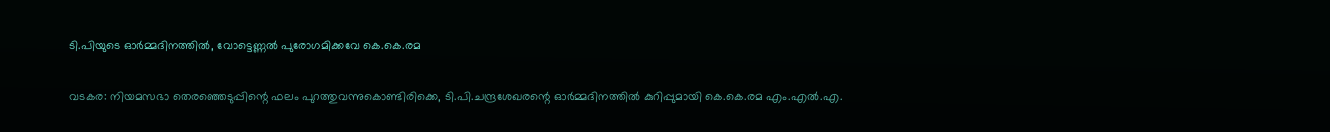ടി.പിയുടെ ഓര്‍മ്മദിനത്തില്‍, വോട്ടെണ്ണല്‍ പുരോഗമിക്കവേ കെ.കെ.രമ

വടകര: നിയമസഭാ തെരഞ്ഞെടുപ്പിന്റെ ഫലം പുറത്തുവന്നുകൊണ്ടിരിക്കെ, ടി.പി.ചന്ദ്രശേഖരന്റെ ഓര്‍മ്മദിനത്തില്‍ കുറിപ്പുമായി കെ.കെ.രമ എം.എല്‍.എ.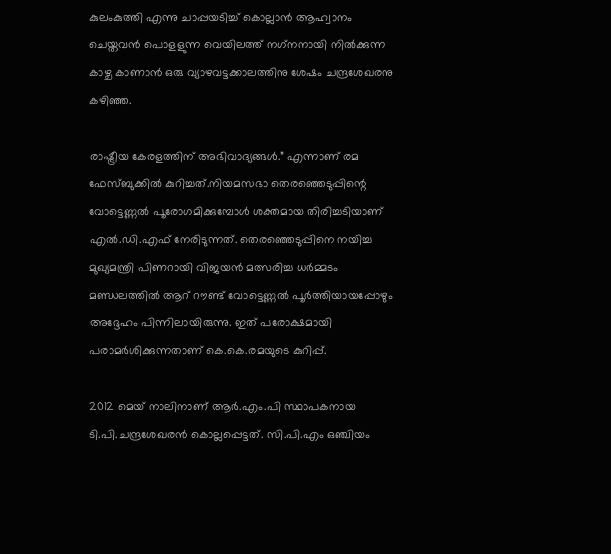കുലംകുത്തി എന്നു ചാപ്പയടിച്ച് കൊല്ലാന്‍ ആഹ്വാനം ചെയ്തവന്‍ പൊളളുന്ന വെയിലത്ത് നഗ്‌നനായി നില്‍ക്കുന്ന കാഴ്ച കാണാന്‍ ഒരു വ്യാഴവട്ടക്കാലത്തിനു ശേഷം ചന്ദ്രശേഖരനു കഴിഞ്ഞ.

രാഷ്ട്രീയ കേരളത്തിന് അഭിവാദ്യങ്ങള്‍.” എന്നാണ് രമ ഫേസ്ബുക്കില്‍ കുറിച്ചത്.നിയമസഭാ തെരഞ്ഞെടുപ്പിന്റെ വോട്ടെണ്ണല്‍ പൂരോഗമിക്കുമ്പോള്‍ ശക്തമായ തിരിച്ചടിയാണ് എല്‍.ഡി.എഫ് നേരിടുന്നത്. തെരഞ്ഞെടുപ്പിനെ നയിച്ച മുഖ്യമന്ത്രി പിണറായി വിജയന്‍ മത്സരിച്ച ധര്‍മ്മടം മണ്ഡലത്തില്‍ ആറ് റൗണ്ട് വോട്ടെണ്ണല്‍ പൂര്‍ത്തിയായപ്പോഴും അദ്ദേഹം പിന്നിലായിരുന്നു. ഇത് പരോക്ഷമായി പരാമര്‍ശിക്കുന്നതാണ് കെ.കെ.രമയുടെ കുറിപ്പ്.

2012 മെയ് നാലിനാണ് ആര്‍.എം.പി സ്ഥാപകനായ ടി.പി.ചന്ദ്രശേഖരന്‍ കൊല്ലപ്പെട്ടത്. സി.പി.എം ഒഞ്ചിയം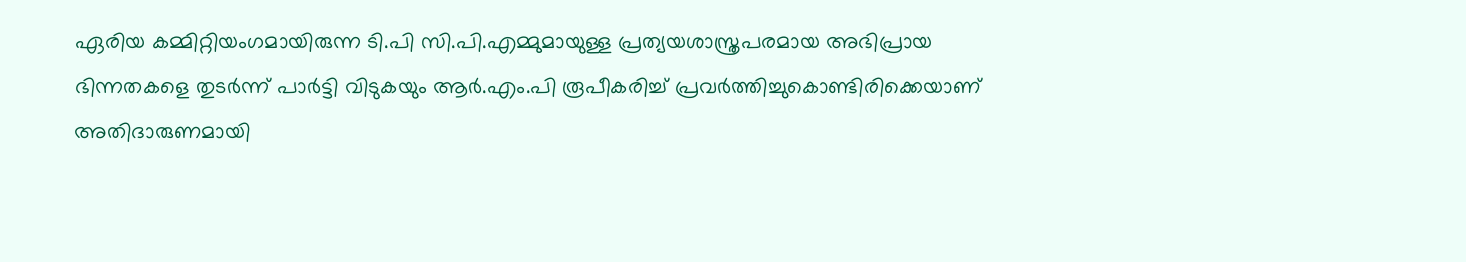ഏരിയ കമ്മിറ്റിയംഗമായിരുന്ന ടി.പി സി.പി.എമ്മുമായുള്ള പ്രത്യയശാസ്ത്രപരമായ അഭിപ്രായ ഭിന്നതകളെ തുടര്‍ന്ന് പാര്‍ട്ടി വിടുകയും ആര്‍.എം.പി രൂപീകരിച്ച് പ്രവര്‍ത്തിച്ചുകൊണ്ടിരിക്കെയാണ് അതിദാരുണമായി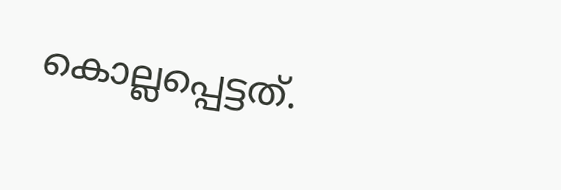കൊല്ലപ്പെട്ടത്.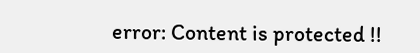error: Content is protected !!